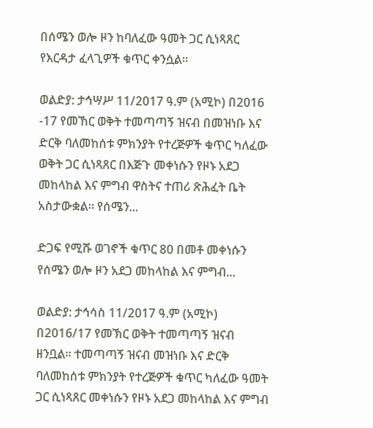በሰሜን ወሎ ዞን ከባለፈው ዓመት ጋር ሲነጻጸር የእርዳታ ፈላጊዎች ቁጥር ቀንሷል።

ወልድያ: ታኅሣሥ 11/2017 ዓ.ም (አሚኮ) በ2016 -17 የመኸር ወቅት ተመጣጣኝ ዝናብ በመዝነቡ እና ድርቅ ባለመከሰቱ ምክንያት የተረጅዎች ቁጥር ካለፈው ወቅት ጋር ሲነጻጸር በእጅጉ መቀነሱን የዞኑ አደጋ መከላከል እና ምግብ ዋስትና ተጠሪ ጽሕፈት ቤት አስታውቋል። የሰሜን...

ድጋፍ የሚሹ ወገኖች ቁጥር 80 በመቶ መቀነሱን የሰሜን ወሎ ዞን አደጋ መከላከል እና ምግብ...

ወልድያ: ታኅሳስ 11/2017 ዓ.ም (አሚኮ) በ2016/17 የመኽር ወቅት ተመጣጣኝ ዝናብ ዘንቧል። ተመጣጣኝ ዝናብ መዝነቡ እና ድርቅ ባለመከሰቱ ምክንያት የተረጅዎች ቁጥር ካለፈው ዓመት ጋር ሲነጻጸር መቀነሱን የዞኑ አደጋ መከላከል እና ምግብ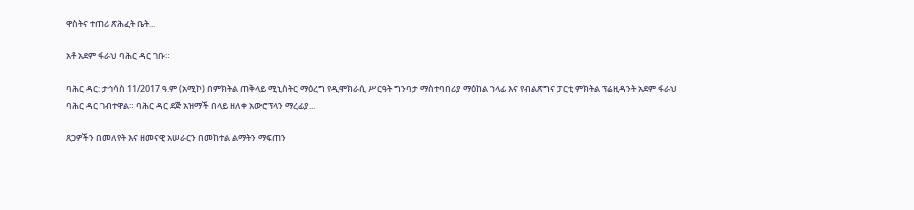ዋስትና ተጠሪ ጽሕፈት ቤት...

አቶ አደም ፋራህ ባሕር ዳር ገቡ።

ባሕር ዳር: ታኅሳስ 11/2017 ዓ.ም (አሚኮ) በምክትል ጠቅላይ ሚኒስትር ማዕረግ የዲሞክራሲ ሥርዓት ግንባታ ማስተባበሪያ ማዕከል ኀላፊ እና የብልጽግና ፓርቲ ምክትል ፕሬዚዳንት አደም ፋራህ ባሕር ዳር ገብተዋል። ባሕር ዳር ደጅ አዝማች በላይ ዘለቀ አውሮፕላን ማረፊያ...

ጸጋዎችን በመለየት እና ዘመናዊ አሠራርን በመከተል ልማትን ማፍጠን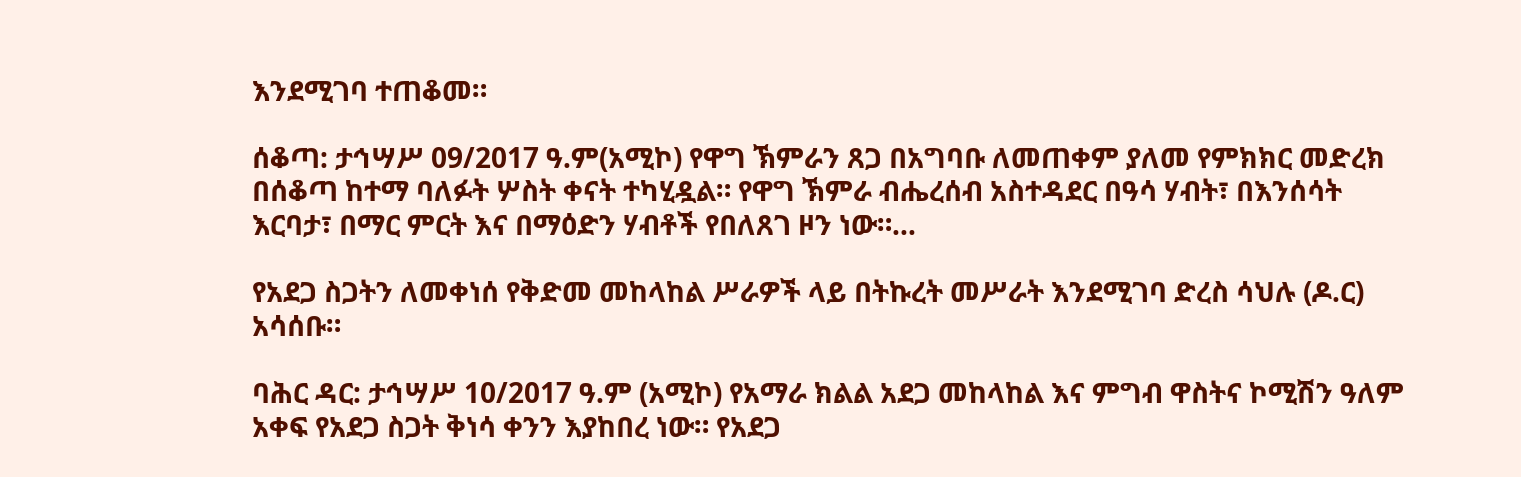እንደሚገባ ተጠቆመ።

ሰቆጣ: ታኅሣሥ 09/2017 ዓ.ም(አሚኮ) የዋግ ኽምራን ጸጋ በአግባቡ ለመጠቀም ያለመ የምክክር መድረክ በሰቆጣ ከተማ ባለፉት ሦስት ቀናት ተካሂዷል። የዋግ ኽምራ ብሔረሰብ አስተዳደር በዓሳ ሃብት፣ በእንሰሳት እርባታ፣ በማር ምርት እና በማዕድን ሃብቶች የበለጸገ ዞን ነው።...

የአደጋ ስጋትን ለመቀነሰ የቅድመ መከላከል ሥራዎች ላይ በትኩረት መሥራት እንደሚገባ ድረስ ሳህሉ (ዶ.ር) አሳሰቡ።

ባሕር ዳር: ታኅሣሥ 10/2017 ዓ.ም (አሚኮ) የአማራ ክልል አደጋ መከላከል እና ምግብ ዋስትና ኮሚሽን ዓለም አቀፍ የአደጋ ስጋት ቅነሳ ቀንን እያከበረ ነው። የአደጋ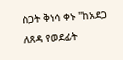ስጋት ቅነሳ ቀኑ "ከአደጋ ለጸዳ የወደፊት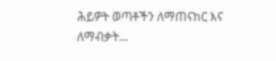ሕይዎት ወጣቶችን ለማጠናከር እና ለማብቃት...